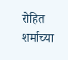रोहित शर्माच्या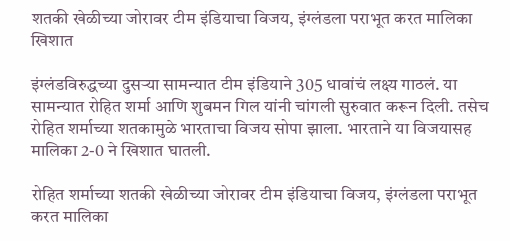शतकी खेळीच्या जोरावर टीम इंडियाचा विजय, इंग्लंडला पराभूत करत मालिका खिशात

इंग्लंडविरुद्धच्या दुसऱ्या सामन्यात टीम इंडियाने 305 धावांचं लक्ष्य गाठलं. या सामन्यात रोहित शर्मा आणि शुबमन गिल यांनी चांगली सुरुवात करून दिली. तसेच रोहित शर्माच्या शतकामुळे भारताचा विजय सोपा झाला. भारताने या विजयासह मालिका 2-0 ने खिशात घातली.

रोहित शर्माच्या शतकी खेळीच्या जोरावर टीम इंडियाचा विजय, इंग्लंडला पराभूत करत मालिका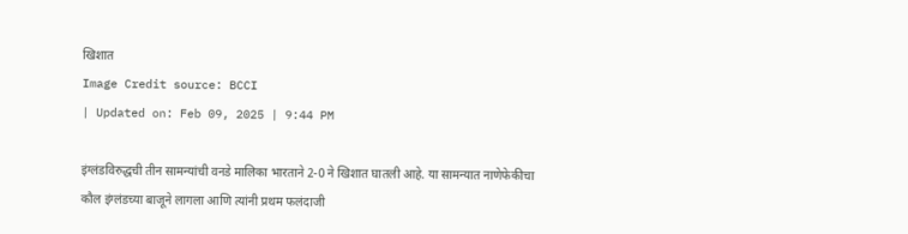खिशात
Image Credit source: BCCI
| Updated on: Feb 09, 2025 | 9:44 PM

इंग्लंडविरुद्धची तीन सामन्यांची वनडे मालिका भारताने 2-0 ने खिशात घातली आहे. या सामन्यात नाणेफेकीचा कौल इंग्लंडच्या बाजूने लागला आणि त्यांनी प्रथम फलंदाजी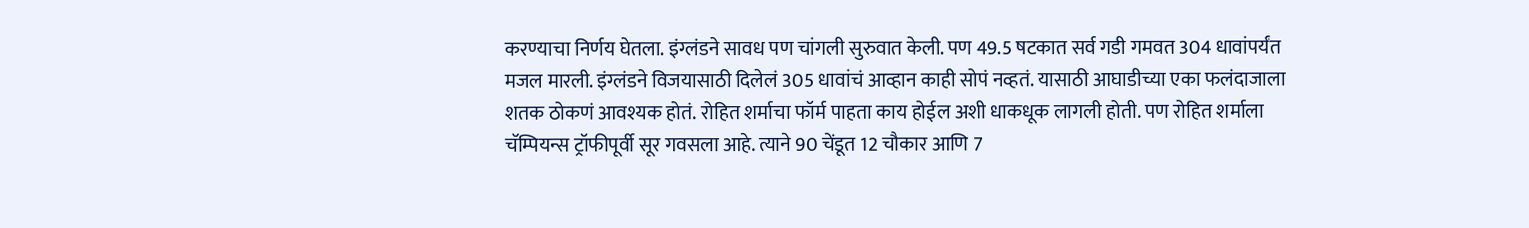करण्याचा निर्णय घेतला. इंग्लंडने सावध पण चांगली सुरुवात केली. पण 49.5 षटकात सर्व गडी गमवत 304 धावांपर्यंत मजल मारली. इंग्लंडने विजयासाठी दिलेलं 305 धावांचं आव्हान काही सोपं नव्हतं. यासाठी आघाडीच्या एका फलंदाजाला शतक ठोकणं आवश्यक होतं. रोहित शर्माचा फॉर्म पाहता काय होईल अशी धाकधूक लागली होती. पण रोहित शर्माला चॅम्पियन्स ट्रॉफीपूर्वी सूर गवसला आहे. त्याने 90 चेंडूत 12 चौकार आणि 7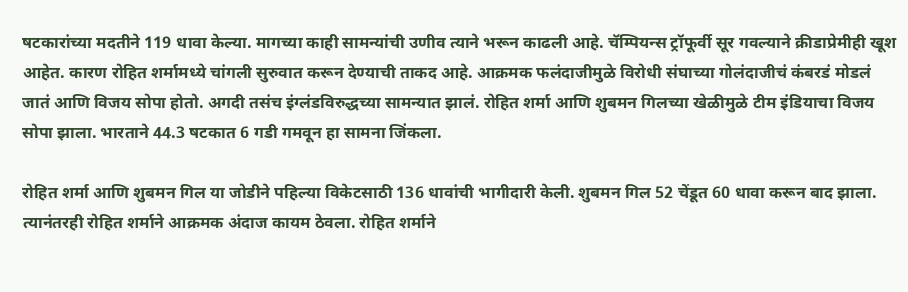षटकारांच्या मदतीने 119 धावा केल्या. मागच्या काही सामन्यांची उणीव त्याने भरून काढली आहे. चॅम्पियन्स ट्रॉफूर्वी सूर गवल्याने क्रीडाप्रेमीही खूश आहेत. कारण रोहित शर्मामध्ये चांगली सुरुवात करून देण्याची ताकद आहे. आक्रमक फलंदाजीमुळे विरोधी संघाच्या गोलंदाजीचं कंबरडं मोडलं जातं आणि विजय सोपा होतो. अगदी तसंच इंग्लंडविरुद्धच्या सामन्यात झालं. रोहित शर्मा आणि शुबमन गिलच्या खेळीमुळे टीम इंडियाचा विजय सोपा झाला. भारताने 44.3 षटकात 6 गडी गमवून हा सामना जिंकला.

रोहित शर्मा आणि शुबमन गिल या जोडीने पहिल्या विकेटसाठी 136 धावांची भागीदारी केली. शुबमन गिल 52 चेंडूत 60 धावा करून बाद झाला. त्यानंतरही रोहित शर्माने आक्रमक अंदाज कायम ठेवला. रोहित शर्माने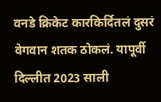वनडे क्रिकेट कारकिर्दितलं दुसरं वेगवान शतक ठोकलं. यापूर्वी दिल्लीत 2023 साली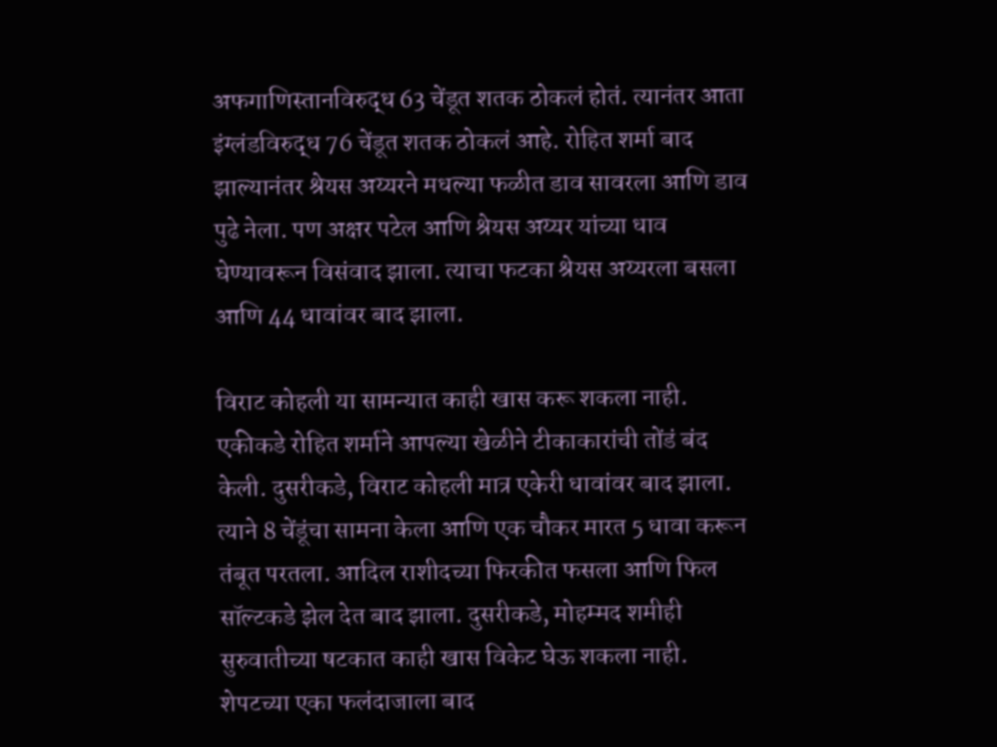अफगाणिस्तानविरुद्ध 63 चेंडूत शतक ठोकलं होतं. त्यानंतर आता इंग्लंडविरुद्ध 76 चेंडूत शतक ठोकलं आहे. रोहित शर्मा बाद झाल्यानंतर श्रेयस अय्यरने मधल्या फळीत डाव सावरला आणि डाव पुढे नेला. पण अक्षर पटेल आणि श्रेयस अय्यर यांच्या धाव घेण्यावरून विसंवाद झाला. त्याचा फटका श्रेयस अय्यरला बसला आणि 44 धावांवर बाद झाला.

विराट कोहली या सामन्यात काही खास करू शकला नाही. एकीकडे रोहित शर्माने आपल्या खेळीने टीकाकारांची तोंडं बंद केली. दुसरीकडे, विराट कोहली मात्र एकेरी धावांवर बाद झाला. त्याने 8 चेंडूंचा सामना केला आणि एक चौकर मारत 5 धावा करून तंबूत परतला. आदिल राशीदच्या फिरकीत फसला आणि फिल सॉल्टकडे झेल देत बाद झाला. दुसरीकडे, मोहम्मद शमीही सुरुवातीच्या षटकात काही खास विकेट घेऊ शकला नाही. शेपटच्या एका फलंदाजाला बाद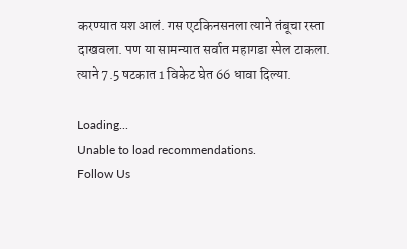करण्यात यश आलं. गस एटकिनसनला त्याने तंबूचा रस्ता दाखवला. पण या सामन्यात सर्वात महागडा स्पेल टाकला. त्याने 7.5 षटकात 1 विकेट घेत 66 धावा दिल्या.

Loading...
Unable to load recommendations.
Follow Us